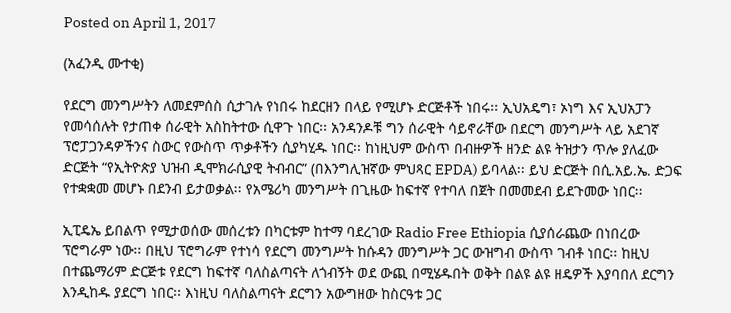Posted on April 1, 2017

(አፈንዲ ሙተቂ)

የደርግ መንግሥትን ለመደምሰስ ሲታገሉ የነበሩ ከደርዘን በላይ የሚሆኑ ድርጅቶች ነበሩ፡፡ ኢህአዴግ፣ ኦነግ እና ኢህአፓን የመሳሰሉት የታጠቀ ሰራዊት አስከትተው ሲዋጉ ነበር፡፡ አንዳንዶቹ ግን ሰራዊት ሳይኖራቸው በደርግ መንግሥት ላይ አደገኛ ፕሮፓጋንዳዎችንና ስውር የውስጥ ጥቃቶችን ሲያካሂዱ ነበር፡፡ ከነዚህም ውስጥ በብዙዎች ዘንድ ልዩ ትዝታን ጥሎ ያለፈው ድርጅት “የኢትዮጵያ ህዝብ ዲሞክራሲያዊ ትብብር” (በእንግሊዝኛው ምህጻር EPDA) ይባላል፡፡ ይህ ድርጅት በሲ.አይ.ኤ. ድጋፍ የተቋቋመ መሆኑ በደንብ ይታወቃል፡፡ የአሜሪካ መንግሥት በጊዜው ከፍተኛ የተባለ በጀት በመመደብ ይደጉመው ነበር፡፡

ኢፒዴኤ ይበልጥ የሚታወሰው መሰረቱን በካርቱም ከተማ ባደረገው Radio Free Ethiopia ሲያሰራጨው በነበረው ፕሮግራም ነው፡፡ በዚህ ፕሮግራም የተነሳ የደርግ መንግሥት ከሱዳን መንግሥት ጋር ውዝግብ ውስጥ ገብቶ ነበር፡፡ ከዚህ በተጨማሪም ድርጅቱ የደርግ ከፍተኛ ባለስልጣናት ለጎብኝት ወደ ውጪ በሚሄዱበት ወቅት በልዩ ልዩ ዘዴዎች እያባበለ ደርግን እንዲከዱ ያደርግ ነበር፡፡ እነዚህ ባለስልጣናት ደርግን አውግዘው ከስርዓቱ ጋር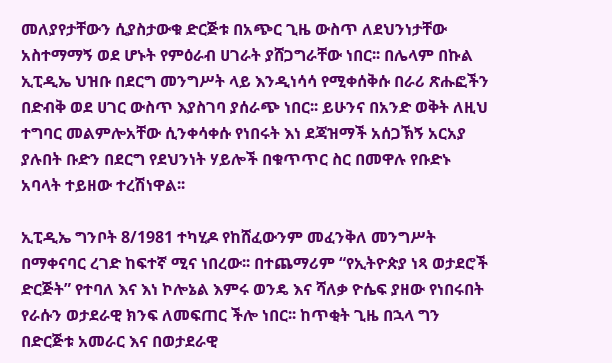መለያየታቸውን ሲያስታውቁ ድርጅቱ በአጭር ጊዜ ውስጥ ለደህንነታቸው አስተማማኝ ወደ ሆኑት የምዕራብ ሀገራት ያሸጋግራቸው ነበር፡፡ በሌላም በኩል ኢፒዲኤ ህዝቡ በደርግ መንግሥት ላይ እንዲነሳሳ የሚቀሰቅሱ በራሪ ጽሑፎችን በድብቅ ወደ ሀገር ውስጥ እያስገባ ያሰራጭ ነበር፡፡ ይሁንና በአንድ ወቅት ለዚህ ተግባር መልምሎአቸው ሲንቀሳቀሱ የነበሩት እነ ደጃዝማች አሰጋኽኝ አርአያ ያሉበት ቡድን በደርግ የደህንነት ሃይሎች በቁጥጥር ስር በመዋሉ የቡድኑ አባላት ተይዘው ተረሽነዋል፡፡

ኢፒዲኤ ግንቦት 8/1981 ተካሂዶ የከሸፈውንም መፈንቅለ መንግሥት በማቀናባር ረገድ ከፍተኛ ሚና ነበረው፡፡ በተጨማሪም “የኢትዮጵያ ነጻ ወታደሮች ድርጅት” የተባለ እና እነ ኮሎኔል እምሩ ወንዴ እና ሻለቃ ዮሴፍ ያዘው የነበሩበት የራሱን ወታደራዊ ክንፍ ለመፍጠር ችሎ ነበር፡፡ ከጥቂት ጊዜ በኋላ ግን በድርጅቱ አመራር እና በወታደራዊ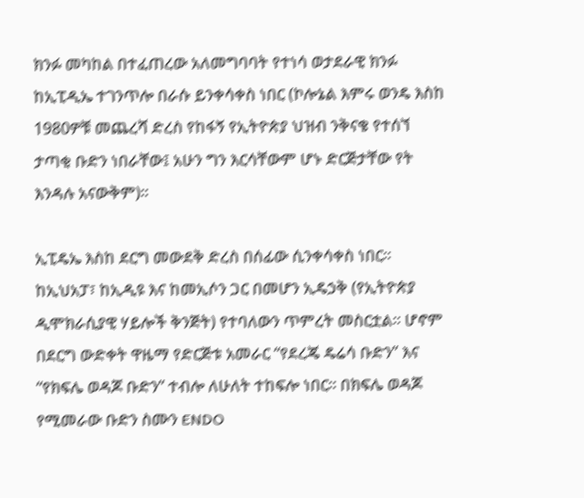ክንፉ መካከል በተፈጠረው አለመግባባት የተነሳ ወታደራዊ ክንፉ ከኢፒዲኤ ተገንጥሎ በራሱ ይንቀሳቀስ ነበር (ኮሎኔል እምሩ ወንዴ እስከ 1980ዎቹ መጨረሻ ድረስ የከፋኝ የኢትዮጵያ ህዝብ ንቅናቄ የተሰኘ ታጣቂ ቡድን ነበራቸው፤ አሁን ግን እርሳቸውም ሆኑ ድርጅታቸው የት እንዳሉ አናውቅም)፡፡

ኢፒዴኤ እስከ ደርግ መውደቅ ድረስ በሰፊው ሲንቀሳቀስ ነበር፡፡ ከኢህአፓ፣ ከኢዲዩ እና ከመኢሶን ጋር በመሆን ኢዴኃቅ (የኢትዮጵያ ዲሞክራሲያዊ ሃይሎች ቅንጅት) የተባለውን ጥምረት መስርቷል፡፡ ሆኖም በደርግ ውድቀት ዋዜማ የድርጅቱ አመራር “የደረጄ ዴሬሳ ቡድን” እና “የክፍሌ ወዳጆ ቡድን” ተብሎ ለሁለት ተከፍሎ ነበር፡፡ በክፍሌ ወዳጆ የሚመራው ቡድን ስሙን ENDO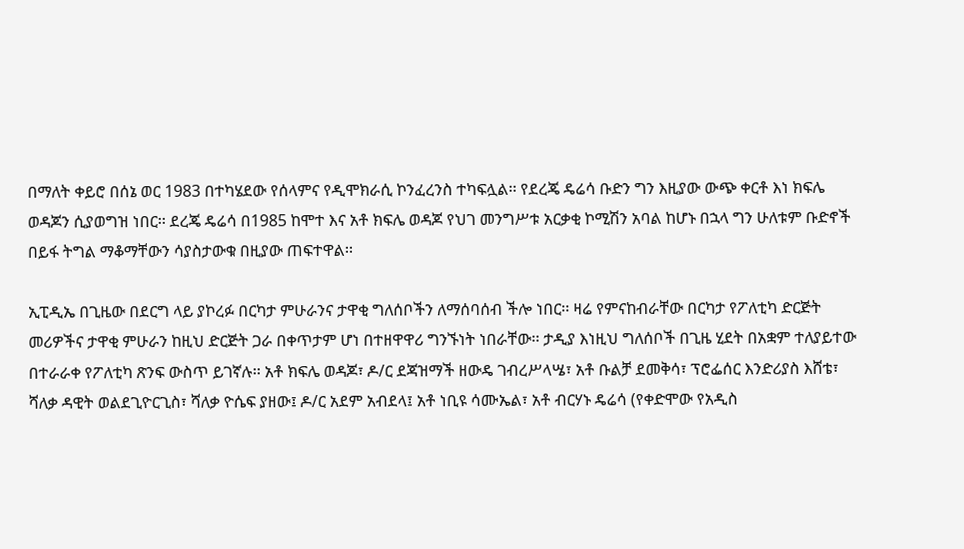በማለት ቀይሮ በሰኔ ወር 1983 በተካሄደው የሰላምና የዲሞክራሲ ኮንፈረንስ ተካፍሏል፡፡ የደረጄ ዴሬሳ ቡድን ግን እዚያው ውጭ ቀርቶ እነ ክፍሌ ወዳጆን ሲያወግዝ ነበር፡፡ ደረጄ ዴሬሳ በ1985 ከሞተ እና አቶ ክፍሌ ወዳጆ የህገ መንግሥቱ አርቃቂ ኮሚሽን አባል ከሆኑ በኋላ ግን ሁለቱም ቡድኖች በይፋ ትግል ማቆማቸውን ሳያስታውቁ በዚያው ጠፍተዋል፡፡

ኢፒዲኤ በጊዜው በደርግ ላይ ያኮረፉ በርካታ ምሁራንና ታዋቂ ግለሰቦችን ለማሰባሰብ ችሎ ነበር፡፡ ዛሬ የምናከብራቸው በርካታ የፖለቲካ ድርጅት መሪዎችና ታዋቂ ምሁራን ከዚህ ድርጅት ጋራ በቀጥታም ሆነ በተዘዋዋሪ ግንኙነት ነበራቸው፡፡ ታዲያ እነዚህ ግለሰቦች በጊዜ ሂደት በአቋም ተለያይተው በተራራቀ የፖለቲካ ጽንፍ ውስጥ ይገኛሉ፡፡ አቶ ክፍሌ ወዳጆ፣ ዶ/ር ደጃዝማች ዘውዴ ገብረሥላሤ፣ አቶ ቡልቻ ደመቅሳ፣ ፕሮፌሰር እንድሪያስ እሸቴ፣ ሻለቃ ዳዊት ወልደጊዮርጊስ፣ ሻለቃ ዮሴፍ ያዘው፤ ዶ/ር አደም አብደላ፤ አቶ ነቢዩ ሳሙኤል፣ አቶ ብርሃኑ ዴሬሳ (የቀድሞው የአዲስ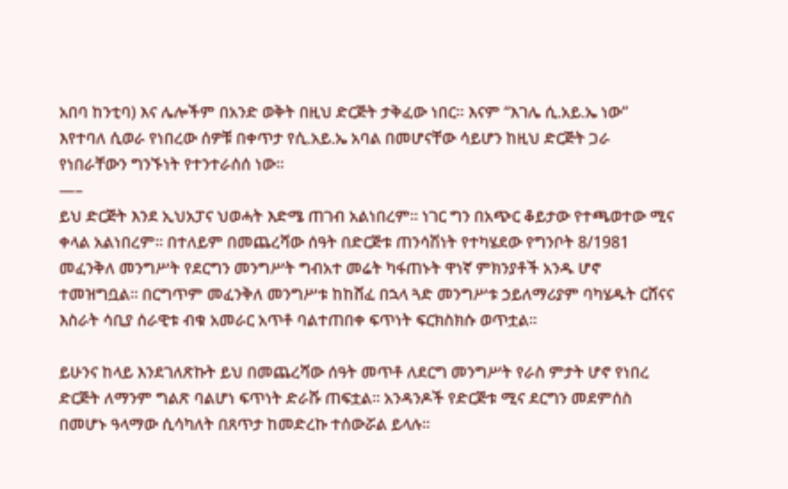አበባ ከንቲባ) እና ሌሎችም በአንድ ወቅት በዚህ ድርጅት ታቅፈው ነበር፡፡ እናም “እገሌ ሲ.አይ.ኤ ነው” እየተባለ ሲወራ የነበረው ሰዎቹ በቀጥታ የሲ.አይ.ኤ አባል በመሆናቸው ሳይሆን ከዚህ ድርጅት ጋራ የነበራቸውን ግንኙነት የተንተራሰሰ ነው፡፡
—–
ይህ ድርጅት እንደ ኢህአፓና ህወሓት እድሜ ጠገብ አልነበረም፡፡ ነገር ግን በአጭር ቆይታው የተጫወተው ሚና ቀላል አልነበረም፡፡ በተለይም በመጨረሻው ሰዓት በድርጅቱ ጠንሳሽነት የተካሄደው የግንቦት 8/1981 መፈንቅለ መንግሥት የደርግን መንግሥት ግብአተ መሬት ካፋጠኑት ዋነኛ ምክንያቶች አንዱ ሆኖ ተመዝግቧል፡፡ በርግጥም መፈንቅለ መንግሥቱ ከከሸፈ በኋላ ጓድ መንግሥቱ ኃይለማሪያም ባካሄዱት ርሸናና እስራት ሳቢያ ሰራዊቱ ብቁ አመራር አጥቶ ባልተጠበቀ ፍጥነት ፍርክስክሱ ወጥቷል፡፡

ይሁንና ከላይ እንደገለጽኩት ይህ በመጨረሻው ሰዓት መጥቶ ለደርግ መንግሥት የራስ ምታት ሆኖ የነበረ ድርጅት ለማንም ግልጽ ባልሆነ ፍጥነት ድራሹ ጠፍቷል፡፡ አንዳንዶች የድርጅቱ ሚና ደርግን መደምሰስ በመሆኑ ዓላማው ሲሳካለት በጸጥታ ከመድረኩ ተሰውሯል ይላሉ፡፡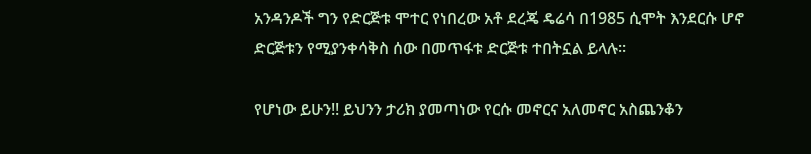አንዳንዶች ግን የድርጅቱ ሞተር የነበረው አቶ ደረጄ ዴሬሳ በ1985 ሲሞት እንደርሱ ሆኖ ድርጅቱን የሚያንቀሳቅስ ሰው በመጥፋቱ ድርጅቱ ተበትኗል ይላሉ፡፡

የሆነው ይሁን!! ይህንን ታሪክ ያመጣነው የርሱ መኖርና አለመኖር አስጨንቆን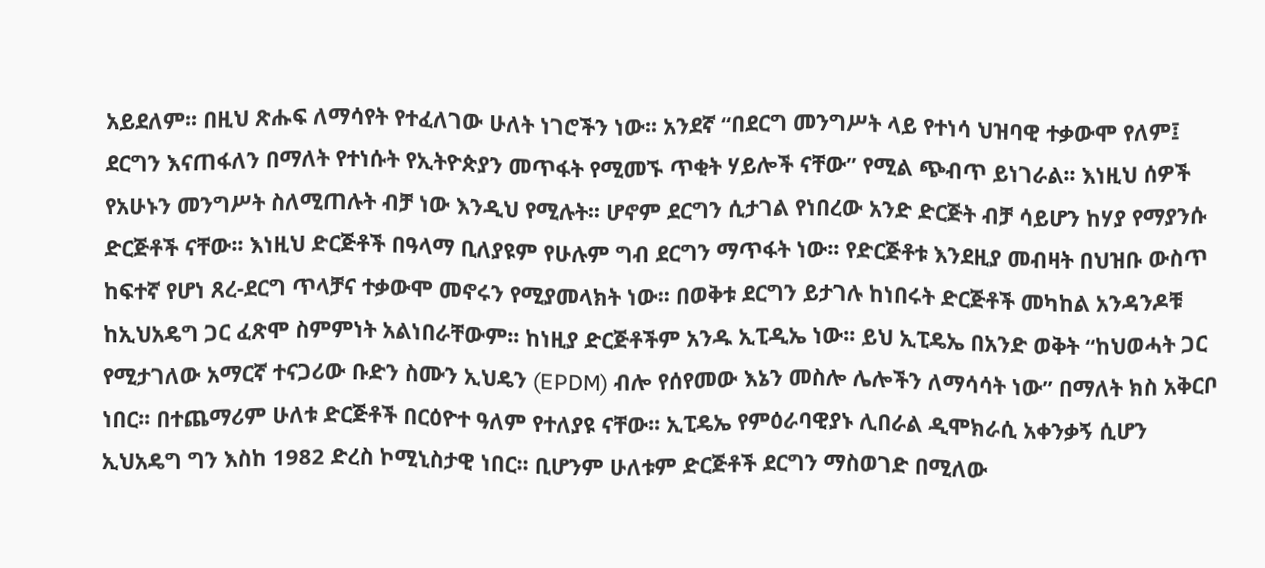አይደለም፡፡ በዚህ ጽሑፍ ለማሳየት የተፈለገው ሁለት ነገሮችን ነው፡፡ አንደኛ “በደርግ መንግሥት ላይ የተነሳ ህዝባዊ ተቃውሞ የለም፤ ደርግን እናጠፋለን በማለት የተነሱት የኢትዮጵያን መጥፋት የሚመኙ ጥቂት ሃይሎች ናቸው” የሚል ጭብጥ ይነገራል፡፡ እነዚህ ሰዎች የአሁኑን መንግሥት ስለሚጠሉት ብቻ ነው እንዲህ የሚሉት፡፡ ሆኖም ደርግን ሲታገል የነበረው አንድ ድርጅት ብቻ ሳይሆን ከሃያ የማያንሱ ድርጅቶች ናቸው፡፡ እነዚህ ድርጅቶች በዓላማ ቢለያዩም የሁሉም ግብ ደርግን ማጥፋት ነው፡፡ የድርጅቶቱ እንደዚያ መብዛት በህዝቡ ውስጥ ከፍተኛ የሆነ ጸረ-ደርግ ጥላቻና ተቃውሞ መኖሩን የሚያመላክት ነው፡፡ በወቅቱ ደርግን ይታገሉ ከነበሩት ድርጅቶች መካከል አንዳንዶቹ ከኢህአዴግ ጋር ፈጽሞ ስምምነት አልነበራቸውም፡፡ ከነዚያ ድርጅቶችም አንዱ ኢፒዲኤ ነው፡፡ ይህ ኢፒዴኤ በአንድ ወቅት “ከህወሓት ጋር የሚታገለው አማርኛ ተናጋሪው ቡድን ስሙን ኢህዴን (EPDM) ብሎ የሰየመው እኔን መስሎ ሌሎችን ለማሳሳት ነው” በማለት ክስ አቅርቦ ነበር፡፡ በተጨማሪም ሁለቱ ድርጅቶች በርዕዮተ ዓለም የተለያዩ ናቸው፡፡ ኢፒዴኤ የምዕራባዊያኑ ሊበራል ዲሞክራሲ አቀንቃኝ ሲሆን ኢህአዴግ ግን እስከ 1982 ድረስ ኮሚኒስታዊ ነበር፡፡ ቢሆንም ሁለቱም ድርጅቶች ደርግን ማስወገድ በሚለው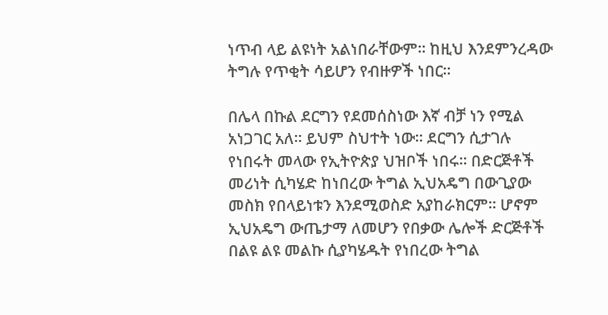ነጥብ ላይ ልዩነት አልነበራቸውም፡፡ ከዚህ እንደምንረዳው ትግሉ የጥቂት ሳይሆን የብዙዎች ነበር፡፡

በሌላ በኩል ደርግን የደመሰስነው እኛ ብቻ ነን የሚል አነጋገር አለ፡፡ ይህም ስህተት ነው፡፡ ደርግን ሲታገሉ የነበሩት መላው የኢትዮጵያ ህዝቦች ነበሩ፡፡ በድርጅቶች መሪነት ሲካሄድ ከነበረው ትግል ኢህአዴግ በውጊያው መስክ የበላይነቱን እንደሚወስድ አያከራክርም፡፡ ሆኖም ኢህአዴግ ውጤታማ ለመሆን የበቃው ሌሎች ድርጅቶች በልዩ ልዩ መልኩ ሲያካሄዱት የነበረው ትግል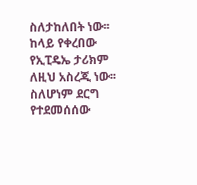ስለታከለበት ነው፡፡ ከላይ የቀረበው የኢፒዴኤ ታሪክም ለዚህ አስረጂ ነው፡፡ ስለሆነም ደርግ የተደመሰሰው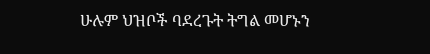ሁሉም ህዝቦች ባደረጉት ትግል መሆኑን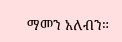ማመን አለብን።